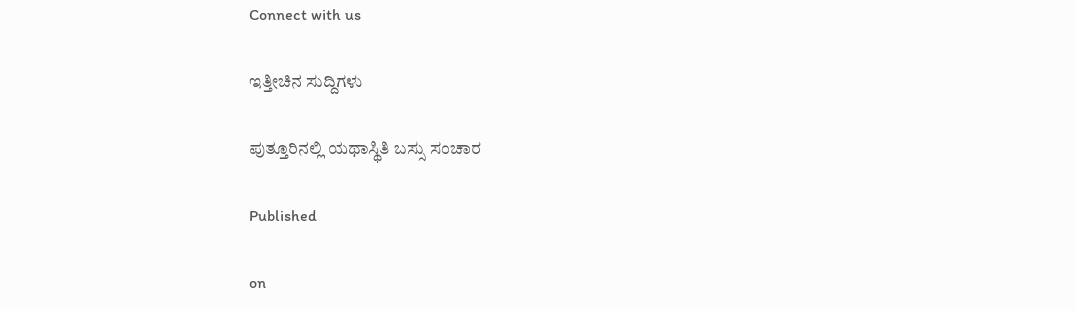Connect with us

ಇತ್ತೀಚಿನ ಸುದ್ದಿಗಳು

ಪುತ್ತೂರಿನಲ್ಲಿ ಯಥಾಸ್ಥಿತಿ ಬಸ್ಸು ಸಂಚಾರ

Published

on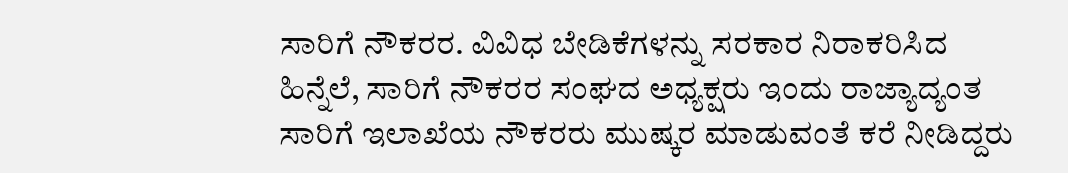ಸಾರಿಗೆ ನೌಕರರ. ವಿವಿಧ ಬೇಡಿಕೆಗಳನ್ನು ಸರಕಾರ ನಿರಾಕರಿಸಿದ ಹಿನ್ನೆಲೆ, ಸಾರಿಗೆ ನೌಕರರ ಸಂಘದ ಅಧ್ಯಕ್ಷರು ಇಂದು ರಾಜ್ಯಾದ್ಯಂತ ಸಾರಿಗೆ ಇಲಾಖೆಯ ನೌಕರರು ಮುಷ್ಕರ ಮಾಡುವಂತೆ ಕರೆ ನೀಡಿದ್ದರು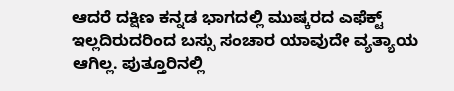ಆದರೆ ದಕ್ಷಿಣ ಕನ್ನಡ ಭಾಗದಲ್ಲಿ ಮುಷ್ಕರದ ಎಫೆಕ್ಟ್ ಇಲ್ಲದಿರುದರಿಂದ ಬಸ್ಸು ಸಂಚಾರ ಯಾವುದೇ ವ್ಯತ್ಯಾಯ ಆಗಿಲ್ಲ. ಪುತ್ತೂರಿನಲ್ಲಿ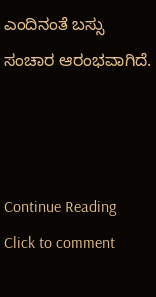ಎಂದಿನಂತೆ ಬಸ್ಸು ಸಂಚಾರ ಆರಂಭವಾಗಿದೆ.



Continue Reading
Click to comment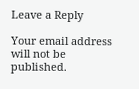Leave a Reply

Your email address will not be published.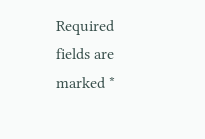Required fields are marked *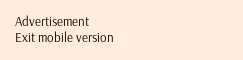Advertisement
Exit mobile version